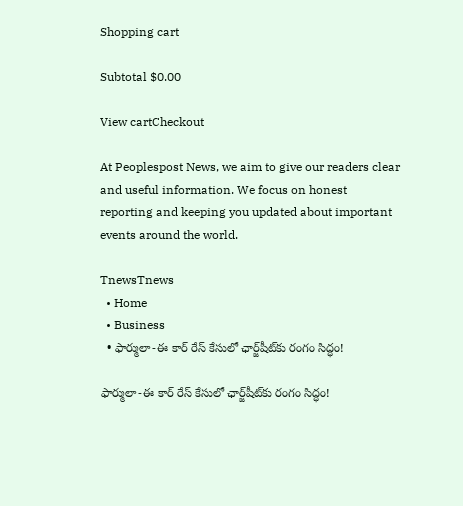Shopping cart

Subtotal $0.00

View cartCheckout

At Peoplespost News, we aim to give our readers clear and useful information. We focus on honest reporting and keeping you updated about important events around the world.

TnewsTnews
  • Home
  • Business
  • ఫార్ములా-ఈ కార్ రేస్ కేసులో ఛార్జ్‌షీట్‌కు రంగం సిద్ధం!

ఫార్ములా-ఈ కార్ రేస్ కేసులో ఛార్జ్‌షీట్‌కు రంగం సిద్ధం!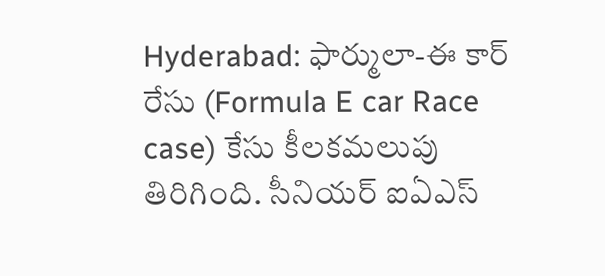Hyderabad: ఫార్ములా-ఈ కార్ రేసు (Formula E car Race case) కేసు కీలకమలుపు తిరిగింది. సీనియర్ ఐఏఎస్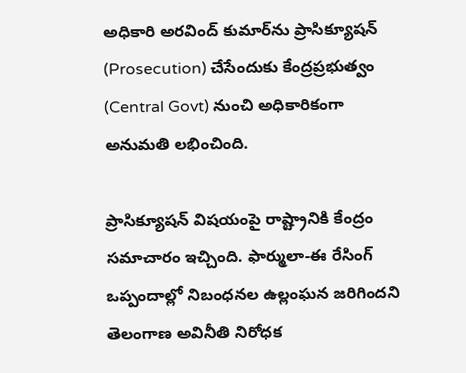అధికారి అరవింద్ కుమార్‌ను ప్రాసిక్యూషన్ (Prosecution) చేసేందుకు కేంద్రప్రభుత్వం (Central Govt) నుంచి అధికారికంగా అనుమతి లభించింది.

ప్రాసిక్యూషన్‌ విషయంపై రాష్ట్రానికి కేంద్రం సమాచారం ఇచ్చింది. ఫార్ములా-ఈ రేసింగ్ ఒప్పందాల్లో నిబంధనల ఉల్లంఘన జరిగిందని తెలంగాణ అవినీతి నిరోధక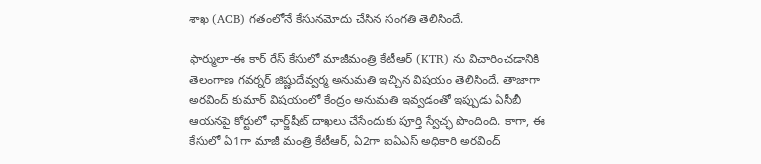శాఖ (ACB) గతంలోనే కేసునమోదు చేసిన సంగతి తెలిసిందే.

ఫార్ములా-ఈ కార్ రేస్ కేసులో మాజీమంత్రి కేటీఆర్‌ (KTR) ను విచారించడానికి తెలంగాణ గవర్నర్ జిష్ణుదేవ్వర్మ అనుమతి ఇచ్చిన విషయం తెలిసిందే. తాజాగా అరవింద్ కుమార్ విషయంలో కేంద్రం అనుమతి ఇవ్వడంతో ఇప్పుడు ఏసీబీ ఆయనపై కోర్టులో ఛార్జ్‌షీట్ దాఖలు చేసేందుకు పూర్తి స్వేచ్ఛ పొందింది. కాగా, ఈ కేసులో ఏ1గా మాజీ మంత్రి కేటీఆర్‌, ఏ2గా ఐఏఎస్ అధికారి అరవింద్‌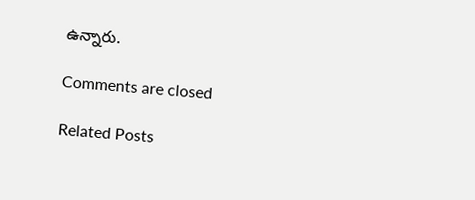ఉన్నారు.

Comments are closed

Related Posts